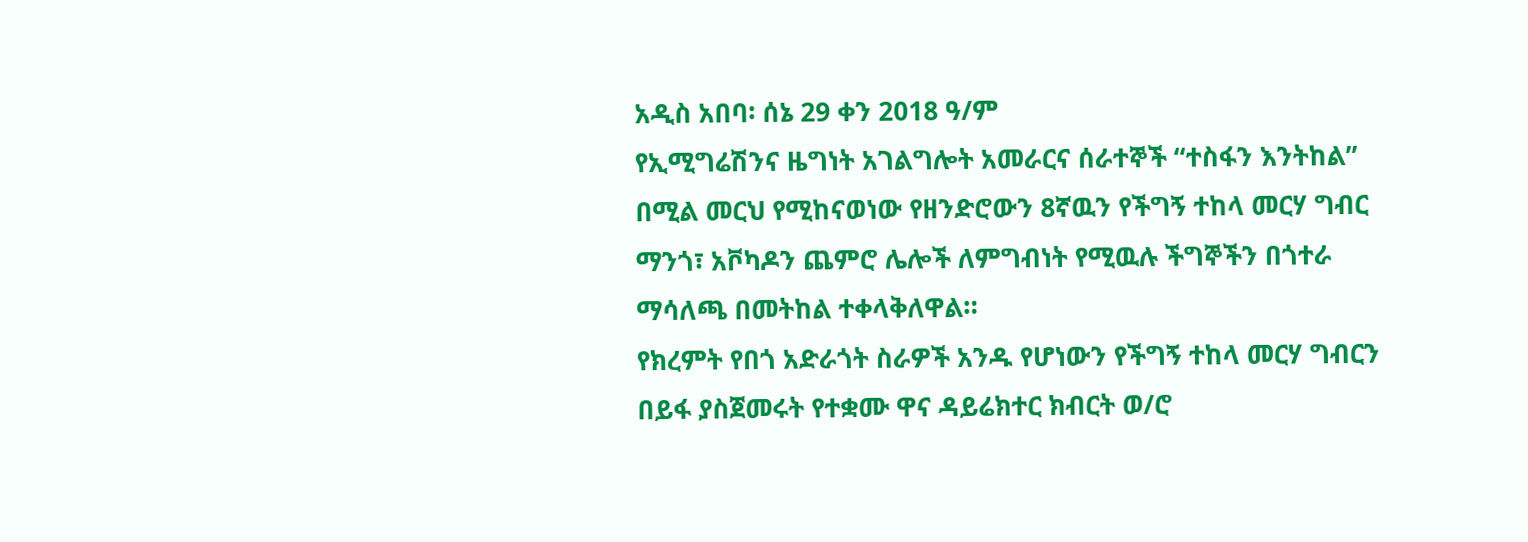አዲስ አበባ፡ ሰኔ 29 ቀን 2018 ዓ/ም
የኢሚግሬሽንና ዜግነት አገልግሎት አመራርና ሰራተኞች “ተስፋን እንትከል” በሚል መርህ የሚከናወነው የዘንድሮውን 8ኛዉን የችግኝ ተከላ መርሃ ግብር ማንጎ፣ አቮካዶን ጨምሮ ሌሎች ለምግብነት የሚዉሉ ችግኞችን በጎተራ ማሳለጫ በመትከል ተቀላቅለዋል።
የክረምት የበጎ አድራጎት ስራዎች አንዱ የሆነውን የችግኝ ተከላ መርሃ ግብርን በይፋ ያስጀመሩት የተቋሙ ዋና ዳይሬክተር ክብርት ወ/ሮ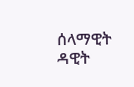ሰላማዊት ዳዊት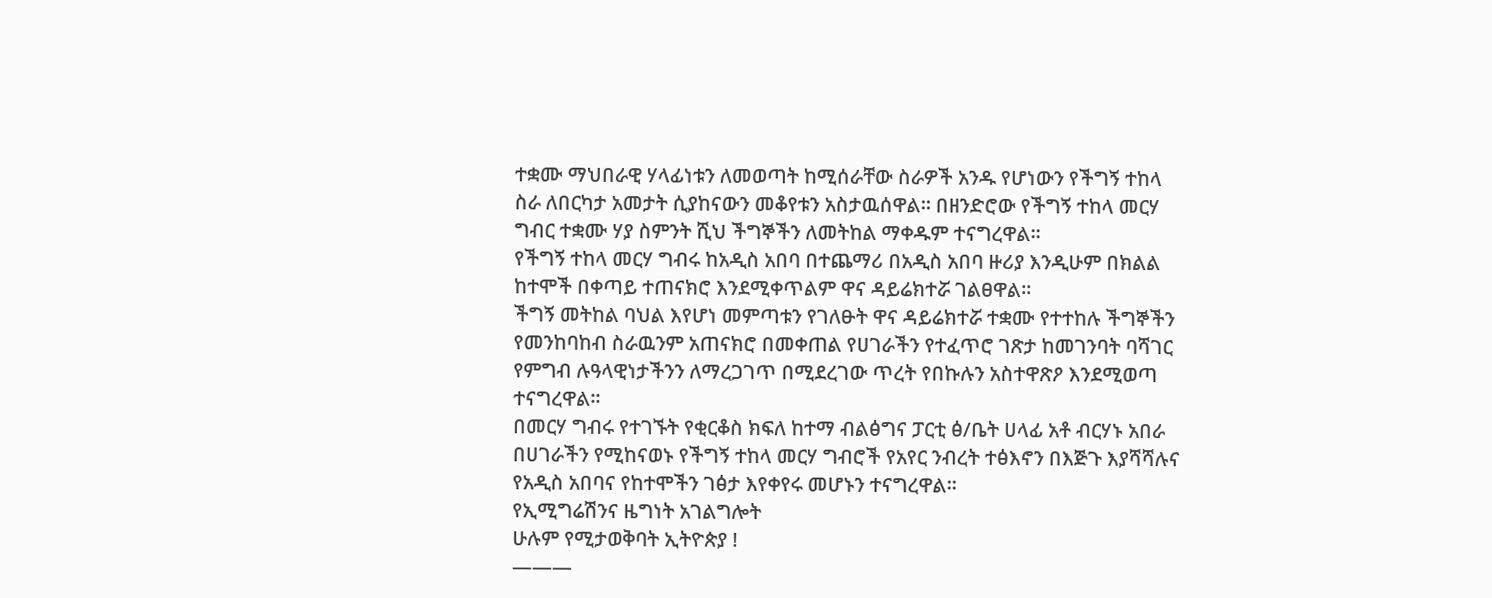ተቋሙ ማህበራዊ ሃላፊነቱን ለመወጣት ከሚሰራቸው ስራዎች አንዱ የሆነውን የችግኝ ተከላ ስራ ለበርካታ አመታት ሲያከናውን መቆየቱን አስታዉሰዋል። በዘንድሮው የችግኝ ተከላ መርሃ ግብር ተቋሙ ሃያ ስምንት ሺህ ችግኞችን ለመትከል ማቀዱም ተናግረዋል።
የችግኝ ተከላ መርሃ ግብሩ ከአዲስ አበባ በተጨማሪ በአዲስ አበባ ዙሪያ እንዲሁም በክልል ከተሞች በቀጣይ ተጠናክሮ እንደሚቀጥልም ዋና ዳይሬክተሯ ገልፀዋል፡፡
ችግኝ መትከል ባህል እየሆነ መምጣቱን የገለፁት ዋና ዳይሬክተሯ ተቋሙ የተተከሉ ችግኞችን የመንከባከብ ስራዉንም አጠናክሮ በመቀጠል የሀገራችን የተፈጥሮ ገጽታ ከመገንባት ባሻገር የምግብ ሉዓላዊነታችንን ለማረጋገጥ በሚደረገው ጥረት የበኩሉን አስተዋጽዖ እንደሚወጣ ተናግረዋል።
በመርሃ ግብሩ የተገኙት የቂርቆስ ክፍለ ከተማ ብልፅግና ፓርቲ ፅ/ቤት ሀላፊ አቶ ብርሃኑ አበራ በሀገራችን የሚከናወኑ የችግኝ ተከላ መርሃ ግብሮች የአየር ንብረት ተፅእኖን በእጅጉ እያሻሻሉና የአዲስ አበባና የከተሞችን ገፅታ እየቀየሩ መሆኑን ተናግረዋል።
የኢሚግሬሽንና ዜግነት አገልግሎት
ሁሉም የሚታወቅባት ኢትዮጵያ !
———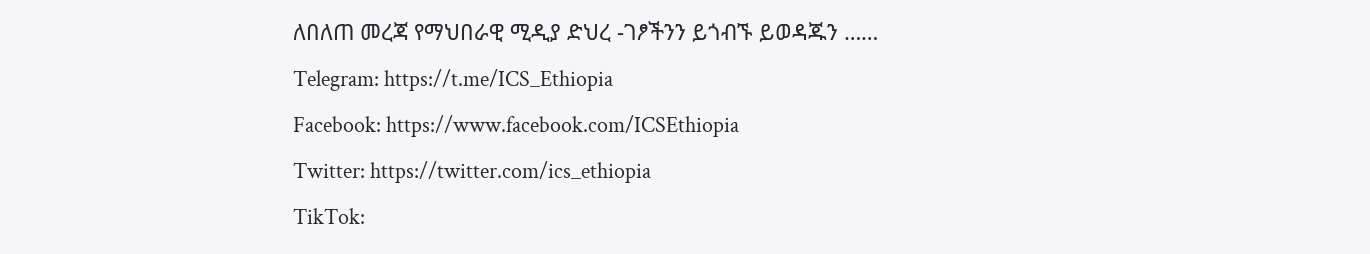ለበለጠ መረጃ የማህበራዊ ሚዲያ ድህረ -ገፆችንን ይጎብኙ ይወዳጁን ……
Telegram: https://t.me/ICS_Ethiopia
Facebook: https://www.facebook.com/ICSEthiopia
Twitter: https://twitter.com/ics_ethiopia
TikTok: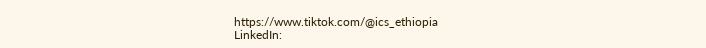https://www.tiktok.com/@ics_ethiopia
LinkedIn: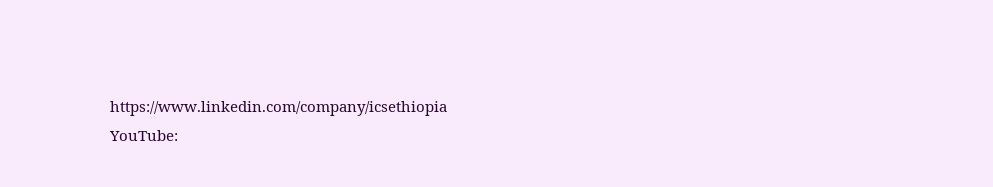https://www.linkedin.com/company/icsethiopia
YouTube: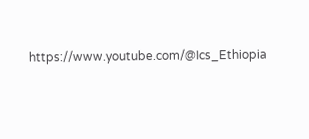https://www.youtube.com/@Ics_Ethiopia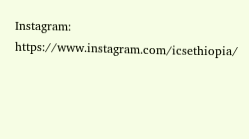Instagram: https://www.instagram.com/icsethiopia/